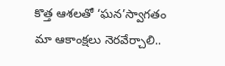కొత్త ఆశలతో ‘ఘన’స్వాగతం
మా ఆకాంక్షలు నెరవేర్చాలి..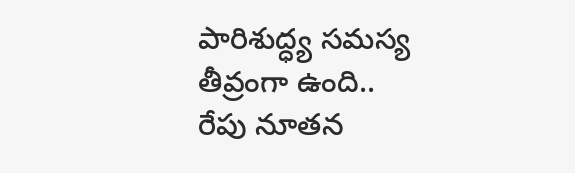పారిశుద్ధ్య సమస్య
తీవ్రంగా ఉంది..
రేపు నూతన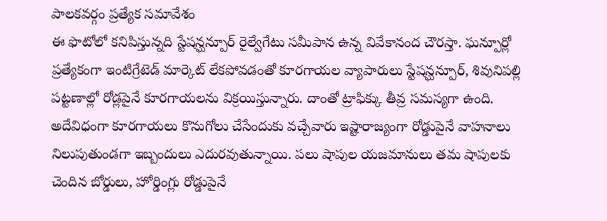పాలకవర్గం ప్రత్యేక సమావేశం
ఈ ఫొటోలో కనిపిస్తున్నది స్టేషన్ఘన్పూర్ రైల్వేగేటు సమీపాన ఉన్న వివేకానంద చౌరస్తా. ఘన్పూర్లో ప్రత్యేకంగా ఇంటిగ్రేటెడ్ మార్కెట్ లేకపోవడంతో కూరగాయల వ్యాపారులు స్టేషన్ఘన్పూర్, శివునిపల్లి పట్టణాల్లో రోడ్లపైనే కూరగాయలను విక్రయిస్తున్నారు. దాంతో ట్రాఫిక్కు తీవ్ర సమస్యగా ఉంది. అదేవిధంగా కూరగాయలు కొనుగోలు చేసేందుకు వచ్చేవారు ఇష్టారాజ్యంగా రోడ్డుపైనే వాహనాలు నిలుపుతుండగా ఇబ్బందులు ఎదురవుతున్నాయి. పలు షాపుల యజమానులు తమ షాపులకు చెందిన బోర్డులు, హోర్డింగ్లు రోడ్డుపైనే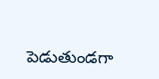పెడుతుండగా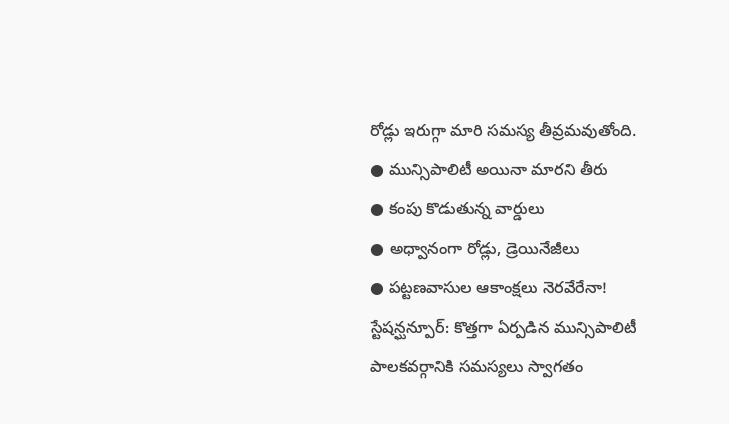రోడ్లు ఇరుగ్గా మారి సమస్య తీవ్రమవుతోంది.
● మున్సిపాలిటీ అయినా మారని తీరు
● కంపు కొడుతున్న వార్డులు
● అధ్వానంగా రోడ్లు, డ్రెయినేజీలు
● పట్టణవాసుల ఆకాంక్షలు నెరవేరేనా!
స్టేషన్ఘన్పూర్: కొత్తగా ఏర్పడిన మున్సిపాలిటీ పాలకవర్గానికి సమస్యలు స్వాగతం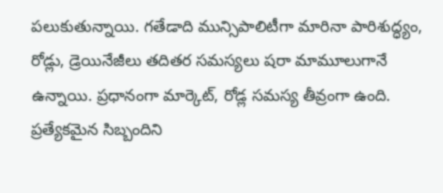పలుకుతున్నాయి. గతేడాది మున్సిపాలిటీగా మారినా పారిశుద్ధ్యం, రోడ్లు, డ్రెయినేజీలు తదితర సమస్యలు షరా మామూలుగానే ఉన్నాయి. ప్రధానంగా మార్కెట్, రోడ్ల సమస్య తీవ్రంగా ఉంది. ప్రత్యేకమైన సిబ్బందిని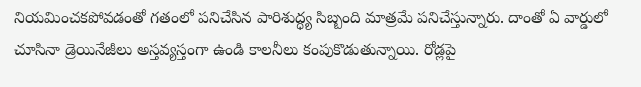నియమించకపోవడంతో గతంలో పనిచేసిన పారిశుద్ధ్య సిబ్బంది మాత్రమే పనిచేస్తున్నారు. దాంతో ఏ వార్డులో చూసినా డ్రెయినేజీలు అస్తవ్యస్తంగా ఉండి కాలనీలు కంపుకొడుతున్నాయి. రోడ్లపై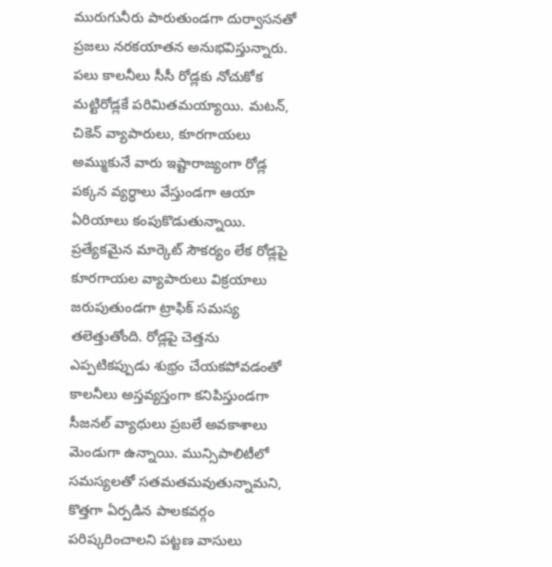మురుగునీరు పారుతుండగా దుర్వాసనతో ప్రజలు నరకయాతన అనుభవిస్తున్నారు. పలు కాలనీలు సీసీ రోడ్లకు నోచుకోక మట్టిరోడ్లకే పరిమితమయ్యాయి. మటన్, చికెన్ వ్యాపారులు, కూరగాయలు అమ్ముకునే వారు ఇష్టారాజ్యంగా రోడ్ల పక్కన వ్యర్ధాలు వేస్తుండగా ఆయా ఏరియాలు కంపుకొడుతున్నాయి. ప్రత్యేకమైన మార్కెట్ సౌకర్యం లేక రోడ్లపై కూరగాయల వ్యాపారులు విక్రయాలు జరుపుతుండగా ట్రాఫిక్ సమస్య తలెత్తుతోంది. రోడ్లపై చెత్తను ఎప్పటికప్పుడు శుభ్రం చేయకపోవడంతో కాలనీలు అస్తవ్యస్తంగా కనిపిస్తుండగా సీజనల్ వ్యాధులు ప్రబలే అవకాశాలు మెండుగా ఉన్నాయి. మున్సిపాలిటీలో సమస్యలతో సతమతమవుతున్నామని, కొత్తగా ఏర్పడిన పాలకవర్గం పరిష్కరించాలని పట్టణ వాసులు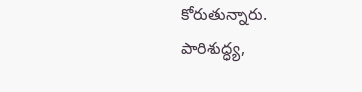కోరుతున్నారు.
పారిశుద్ధ్య,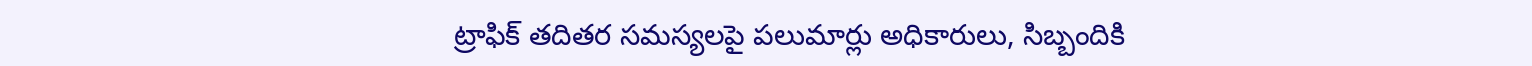ట్రాఫిక్ తదితర సమస్యలపై పలుమార్లు అధికారులు, సిబ్బందికి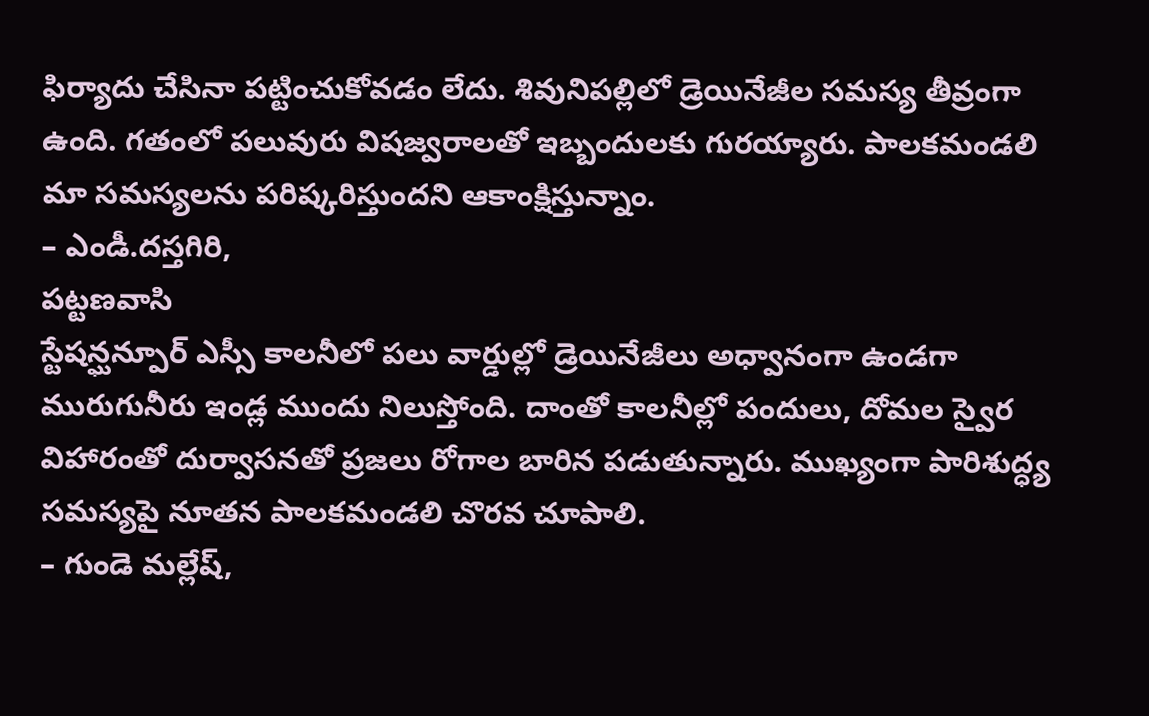ఫిర్యాదు చేసినా పట్టించుకోవడం లేదు. శివునిపల్లిలో డ్రెయినేజీల సమస్య తీవ్రంగా ఉంది. గతంలో పలువురు విషజ్వరాలతో ఇబ్బందులకు గురయ్యారు. పాలకమండలి మా సమస్యలను పరిష్కరిస్తుందని ఆకాంక్షిస్తున్నాం.
– ఎండీ.దస్తగిరి,
పట్టణవాసి
స్టేషన్ఘన్పూర్ ఎస్సీ కాలనీలో పలు వార్డుల్లో డ్రెయినేజీలు అధ్వానంగా ఉండగా మురుగునీరు ఇండ్ల ముందు నిలుస్తోంది. దాంతో కాలనీల్లో పందులు, దోమల స్వైర విహారంతో దుర్వాసనతో ప్రజలు రోగాల బారిన పడుతున్నారు. ముఖ్యంగా పారిశుద్ధ్య సమస్యపై నూతన పాలకమండలి చొరవ చూపాలి.
– గుండె మల్లేష్,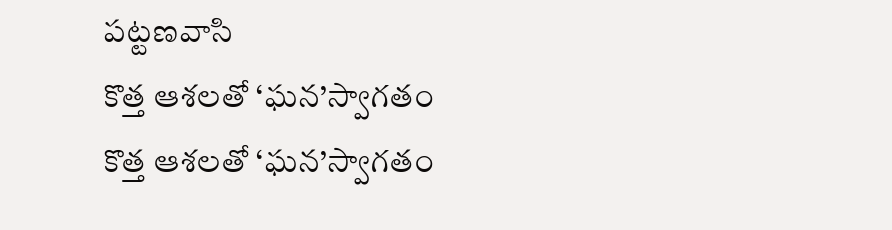పట్టణవాసి
కొత్త ఆశలతో ‘ఘన’స్వాగతం
కొత్త ఆశలతో ‘ఘన’స్వాగతం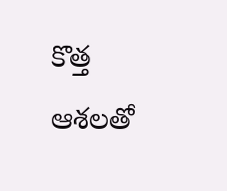కొత్త ఆశలతో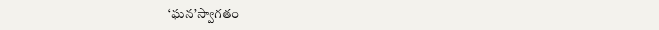‘ఘన’స్వాగతం